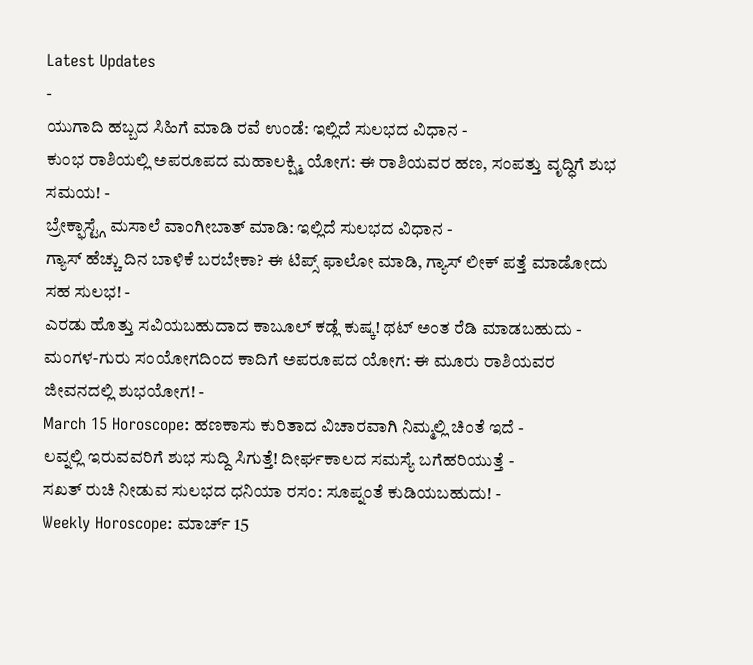Latest Updates
-
ಯುಗಾದಿ ಹಬ್ಬದ ಸಿಹಿಗೆ ಮಾಡಿ ರವೆ ಉಂಡೆ: ಇಲ್ಲಿದೆ ಸುಲಭದ ವಿಧಾನ -
ಕುಂಭ ರಾಶಿಯಲ್ಲಿ ಅಪರೂಪದ ಮಹಾಲಕ್ಷ್ಮಿ ಯೋಗ: ಈ ರಾಶಿಯವರ ಹಣ, ಸಂಪತ್ತು ವೃದ್ಧಿಗೆ ಶುಭ ಸಮಯ! -
ಬ್ರೇಕ್ಫಾಸ್ಟ್ಗೆ ಮಸಾಲೆ ವಾಂಗೀಬಾತ್ ಮಾಡಿ: ಇಲ್ಲಿದೆ ಸುಲಭದ ವಿಧಾನ -
ಗ್ಯಾಸ್ ಹೆಚ್ಚು ದಿನ ಬಾಳಿಕೆ ಬರಬೇಕಾ? ಈ ಟಿಪ್ಸ್ ಫಾಲೋ ಮಾಡಿ, ಗ್ಯಾಸ್ ಲೀಕ್ ಪತ್ತೆ ಮಾಡೋದು ಸಹ ಸುಲಭ! -
ಎರಡು ಹೊತ್ತು ಸವಿಯಬಹುದಾದ ಕಾಬೂಲ್ ಕಡ್ಲೆ ಕುಷ್ಕ! ಥಟ್ ಅಂತ ರೆಡಿ ಮಾಡಬಹುದು -
ಮಂಗಳ-ಗುರು ಸಂಯೋಗದಿಂದ ಕಾದಿಗೆ ಅಪರೂಪದ ಯೋಗ: ಈ ಮೂರು ರಾಶಿಯವರ ಜೀವನದಲ್ಲಿ ಶುಭಯೋಗ! -
March 15 Horoscope: ಹಣಕಾಸು ಕುರಿತಾದ ವಿಚಾರವಾಗಿ ನಿಮ್ಮಲ್ಲಿ ಚಿಂತೆ ಇದೆ -
ಲವ್ನಲ್ಲಿ ಇರುವವರಿಗೆ ಶುಭ ಸುದ್ದಿ ಸಿಗುತ್ತೆ! ದೀರ್ಘಕಾಲದ ಸಮಸ್ಯೆ ಬಗೆಹರಿಯುತ್ತೆ -
ಸಖತ್ ರುಚಿ ನೀಡುವ ಸುಲಭದ ಧನಿಯಾ ರಸಂ: ಸೂಪ್ನಂತೆ ಕುಡಿಯಬಹುದು! -
Weekly Horoscope: ಮಾರ್ಚ್ 15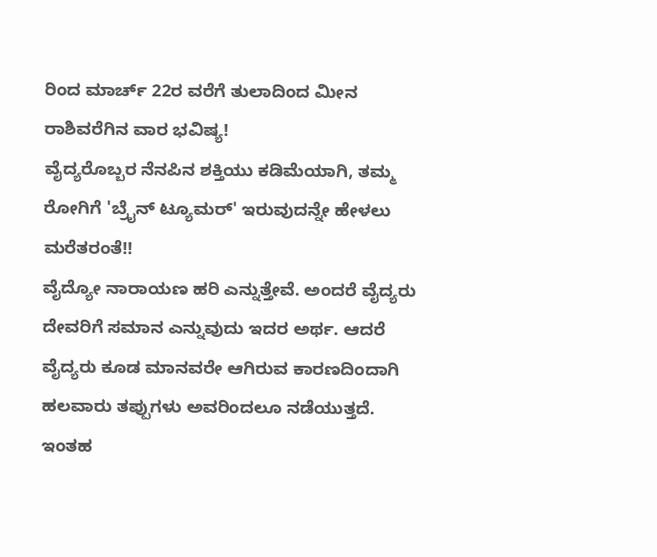ರಿಂದ ಮಾರ್ಚ್ 22ರ ವರೆಗೆ ತುಲಾದಿಂದ ಮೀನ ರಾಶಿವರೆಗಿನ ವಾರ ಭವಿಷ್ಯ!
ವೈದ್ಯರೊಬ್ಬರ ನೆನಪಿನ ಶಕ್ತಿಯು ಕಡಿಮೆಯಾಗಿ, ತಮ್ಮ ರೋಗಿಗೆ 'ಬ್ರೈನ್ ಟ್ಯೂಮರ್' ಇರುವುದನ್ನೇ ಹೇಳಲು ಮರೆತರಂತೆ!!
ವೈದ್ಯೋ ನಾರಾಯಣ ಹರಿ ಎನ್ನುತ್ತೇವೆ. ಅಂದರೆ ವೈದ್ಯರು ದೇವರಿಗೆ ಸಮಾನ ಎನ್ನುವುದು ಇದರ ಅರ್ಥ. ಆದರೆ ವೈದ್ಯರು ಕೂಡ ಮಾನವರೇ ಆಗಿರುವ ಕಾರಣದಿಂದಾಗಿ ಹಲವಾರು ತಪ್ಪುಗಳು ಅವರಿಂದಲೂ ನಡೆಯುತ್ತದೆ. ಇಂತಹ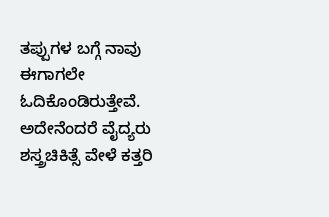ತಪ್ಪುಗಳ ಬಗ್ಗೆ ನಾವು ಈಗಾಗಲೇ ಓದಿಕೊಂಡಿರುತ್ತೇವೆ. ಅದೇನೆಂದರೆ ವೈದ್ಯರು ಶಸ್ತ್ರಚಿಕಿತ್ಸೆ ವೇಳೆ ಕತ್ತರಿ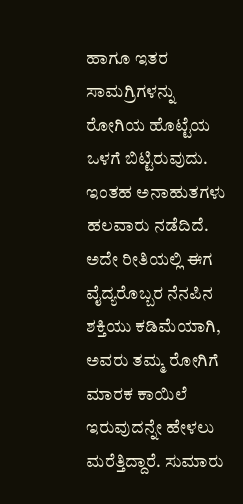ಹಾಗೂ ಇತರ ಸಾಮಗ್ರಿಗಳನ್ನು ರೋಗಿಯ ಹೊಟ್ಟೆಯ ಒಳಗೆ ಬಿಟ್ಟಿರುವುದು. ಇಂತಹ ಅನಾಹುತಗಳು ಹಲವಾರು ನಡೆದಿದೆ. ಅದೇ ರೀತಿಯಲ್ಲಿ ಈಗ ವೈದ್ಯರೊಬ್ಬರ ನೆನಪಿನ ಶಕ್ತಿಯು ಕಡಿಮೆಯಾಗಿ, ಅವರು ತಮ್ಮ ರೋಗಿಗೆ ಮಾರಕ ಕಾಯಿಲೆ ಇರುವುದನ್ನೇ ಹೇಳಲು ಮರೆತ್ತಿದ್ದಾರೆ. ಸುಮಾರು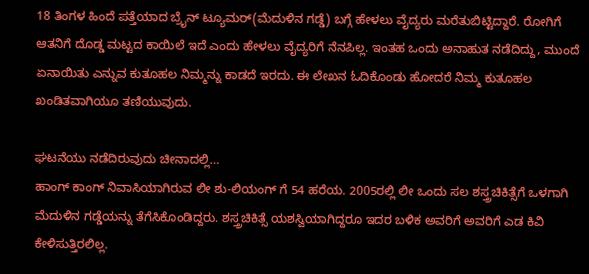18 ತಿಂಗಳ ಹಿಂದೆ ಪತ್ತೆಯಾದ ಬ್ರೈನ್ ಟ್ಯೂಮರ್(ಮೆದುಳಿನ ಗಡ್ಡೆ) ಬಗ್ಗೆ ಹೇಳಲು ವೈದ್ಯರು ಮರೆತುಬಿಟ್ಟಿದ್ದಾರೆ. ರೋಗಿಗೆ ಆತನಿಗೆ ದೊಡ್ಡ ಮಟ್ಟದ ಕಾಯಿಲೆ ಇದೆ ಎಂದು ಹೇಳಲು ವೈದ್ಯರಿಗೆ ನೆನಪಿಲ್ಲ. ಇಂತಹ ಒಂದು ಅನಾಹುತ ನಡೆದಿದ್ದು, ಮುಂದೆ ಏನಾಯಿತು ಎನ್ನುವ ಕುತೂಹಲ ನಿಮ್ಮನ್ನು ಕಾಡದೆ ಇರದು. ಈ ಲೇಖನ ಓದಿಕೊಂಡು ಹೋದರೆ ನಿಮ್ಮ ಕುತೂಹಲ ಖಂಡಿತವಾಗಿಯೂ ತಣಿಯುವುದು.

ಘಟನೆಯು ನಡೆದಿರುವುದು ಚೀನಾದಲ್ಲಿ…
ಹಾಂಗ್ ಕಾಂಗ್ ನಿವಾಸಿಯಾಗಿರುವ ಲೀ ಶು-ಲಿಯಂಗ್ ಗೆ 54 ಹರೆಯ. 2005ರಲ್ಲಿ ಲೀ ಒಂದು ಸಲ ಶಸ್ತ್ರಚಿಕಿತ್ಸೆಗೆ ಒಳಗಾಗಿ ಮೆದುಳಿನ ಗಡ್ಡೆಯನ್ನು ತೆಗೆಸಿಕೊಂಡಿದ್ದರು. ಶಸ್ತ್ರಚಿಕಿತ್ಸೆ ಯಶಸ್ವಿಯಾಗಿದ್ದರೂ ಇದರ ಬಳಿಕ ಅವರಿಗೆ ಅವರಿಗೆ ಎಡ ಕಿವಿ ಕೇಳಿಸುತ್ತಿರಲಿಲ್ಲ.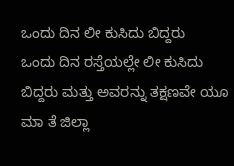ಒಂದು ದಿನ ಲೀ ಕುಸಿದು ಬಿದ್ದರು
ಒಂದು ದಿನ ರಸ್ತೆಯಲ್ಲೇ ಲೀ ಕುಸಿದು ಬಿದ್ದರು ಮತ್ತು ಅವರನ್ನು ತಕ್ಷಣವೇ ಯೂ ಮಾ ತೆ ಜಿಲ್ಲಾ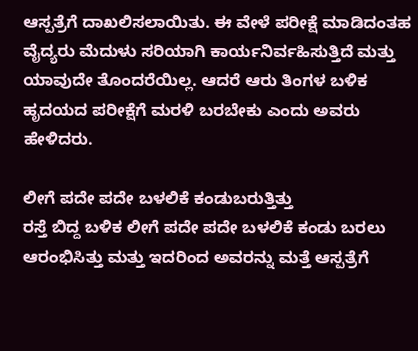ಆಸ್ಪತ್ರೆಗೆ ದಾಖಲಿಸಲಾಯಿತು. ಈ ವೇಳೆ ಪರೀಕ್ಷೆ ಮಾಡಿದಂತಹ ವೈದ್ಯರು ಮೆದುಳು ಸರಿಯಾಗಿ ಕಾರ್ಯನಿರ್ವಹಿಸುತ್ತಿದೆ ಮತ್ತು ಯಾವುದೇ ತೊಂದರೆಯಿಲ್ಲ. ಆದರೆ ಆರು ತಿಂಗಳ ಬಳಿಕ ಹೃದಯದ ಪರೀಕ್ಷೆಗೆ ಮರಳಿ ಬರಬೇಕು ಎಂದು ಅವರು ಹೇಳಿದರು.

ಲೀಗೆ ಪದೇ ಪದೇ ಬಳಲಿಕೆ ಕಂಡುಬರುತ್ತಿತ್ತು
ರಸ್ತೆ ಬಿದ್ದ ಬಳಿಕ ಲೀಗೆ ಪದೇ ಪದೇ ಬಳಲಿಕೆ ಕಂಡು ಬರಲು ಆರಂಭಿಸಿತ್ತು ಮತ್ತು ಇದರಿಂದ ಅವರನ್ನು ಮತ್ತೆ ಆಸ್ಪತ್ರೆಗೆ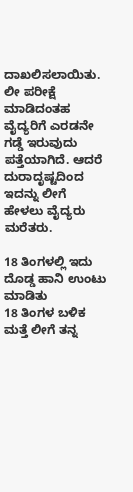ದಾಖಲಿಸಲಾಯಿತು. ಲೀ ಪರೀಕ್ಷೆ ಮಾಡಿದಂತಹ ವೈದ್ಯರಿಗೆ ಎರಡನೇ ಗಡ್ಡೆ ಇರುವುದು ಪತ್ತೆಯಾಗಿದೆ. ಆದರೆ ದುರಾದೃಷ್ಟದಿಂದ ಇದನ್ನು ಲೀಗೆ ಹೇಳಲು ವೈದ್ಯರು ಮರೆತರು.

18 ತಿಂಗಳಲ್ಲಿ ಇದು ದೊಡ್ಡ ಹಾನಿ ಉಂಟು ಮಾಡಿತು
18 ತಿಂಗಳ ಬಳಿಕ ಮತ್ತೆ ಲೀಗೆ ತನ್ನ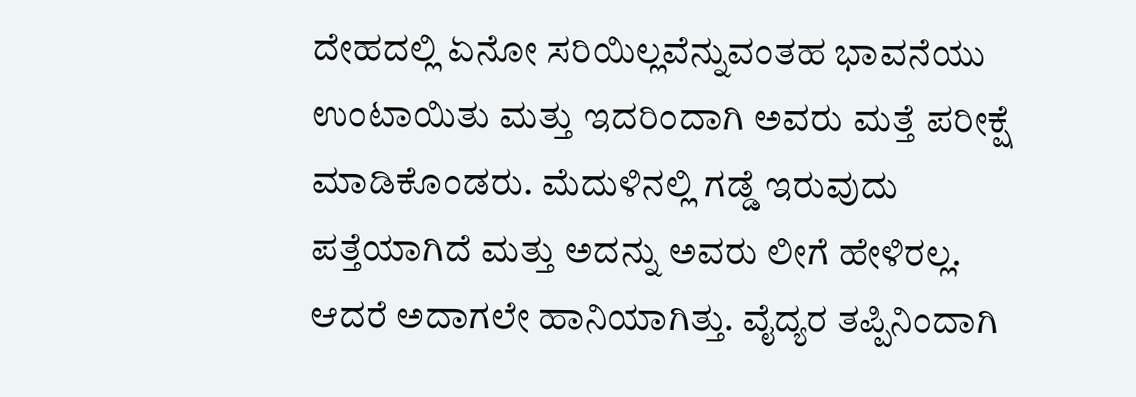ದೇಹದಲ್ಲಿ ಏನೋ ಸರಿಯಿಲ್ಲವೆನ್ನುವಂತಹ ಭಾವನೆಯು ಉಂಟಾಯಿತು ಮತ್ತು ಇದರಿಂದಾಗಿ ಅವರು ಮತ್ತೆ ಪರೀಕ್ಷೆ ಮಾಡಿಕೊಂಡರು. ಮೆದುಳಿನಲ್ಲಿ ಗಡ್ಡೆ ಇರುವುದು ಪತ್ತೆಯಾಗಿದೆ ಮತ್ತು ಅದನ್ನು ಅವರು ಲೀಗೆ ಹೇಳಿರಲ್ಲ. ಆದರೆ ಅದಾಗಲೇ ಹಾನಿಯಾಗಿತ್ತು. ವೈದ್ಯರ ತಪ್ಪಿನಿಂದಾಗಿ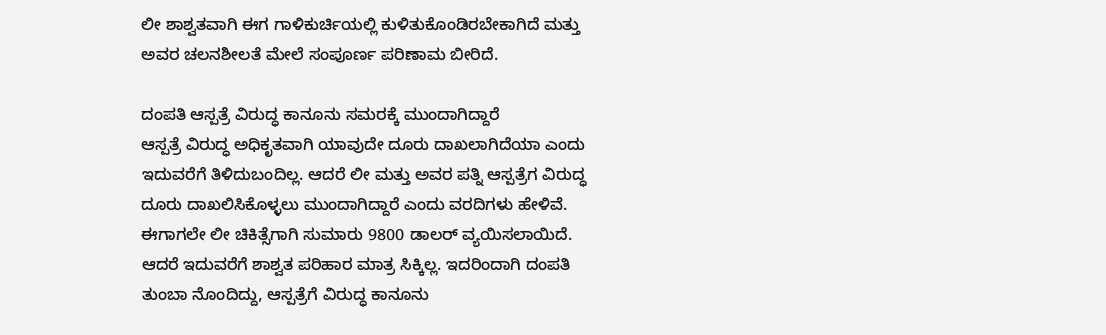ಲೀ ಶಾಶ್ವತವಾಗಿ ಈಗ ಗಾಳಿಕುರ್ಚಿಯಲ್ಲಿ ಕುಳಿತುಕೊಂಡಿರಬೇಕಾಗಿದೆ ಮತ್ತು ಅವರ ಚಲನಶೀಲತೆ ಮೇಲೆ ಸಂಪೂರ್ಣ ಪರಿಣಾಮ ಬೀರಿದೆ.

ದಂಪತಿ ಆಸ್ಪತ್ರೆ ವಿರುದ್ಧ ಕಾನೂನು ಸಮರಕ್ಕೆ ಮುಂದಾಗಿದ್ದಾರೆ
ಆಸ್ಪತ್ರೆ ವಿರುದ್ಧ ಅಧಿಕೃತವಾಗಿ ಯಾವುದೇ ದೂರು ದಾಖಲಾಗಿದೆಯಾ ಎಂದು ಇದುವರೆಗೆ ತಿಳಿದುಬಂದಿಲ್ಲ. ಆದರೆ ಲೀ ಮತ್ತು ಅವರ ಪತ್ನಿ ಆಸ್ಪತ್ರೆಗ ವಿರುದ್ಧ ದೂರು ದಾಖಲಿಸಿಕೊಳ್ಳಲು ಮುಂದಾಗಿದ್ದಾರೆ ಎಂದು ವರದಿಗಳು ಹೇಳಿವೆ. ಈಗಾಗಲೇ ಲೀ ಚಿಕಿತ್ಸೆಗಾಗಿ ಸುಮಾರು 9800 ಡಾಲರ್ ವ್ಯಯಿಸಲಾಯಿದೆ. ಆದರೆ ಇದುವರೆಗೆ ಶಾಶ್ವತ ಪರಿಹಾರ ಮಾತ್ರ ಸಿಕ್ಕಿಲ್ಲ. ಇದರಿಂದಾಗಿ ದಂಪತಿ ತುಂಬಾ ನೊಂದಿದ್ದು, ಆಸ್ಪತ್ರೆಗೆ ವಿರುದ್ಧ ಕಾನೂನು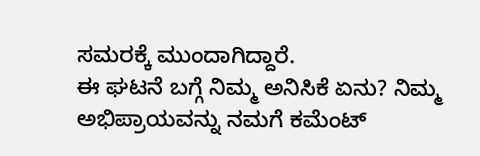ಸಮರಕ್ಕೆ ಮುಂದಾಗಿದ್ದಾರೆ.
ಈ ಘಟನೆ ಬಗ್ಗೆ ನಿಮ್ಮ ಅನಿಸಿಕೆ ಏನು? ನಿಮ್ಮ ಅಭಿಪ್ರಾಯವನ್ನು ನಮಗೆ ಕಮೆಂಟ್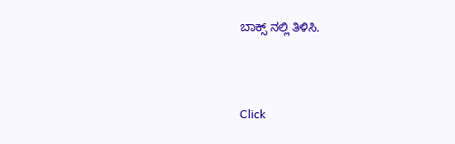ಬಾಕ್ಸ್ ನಲ್ಲಿ ತಿಳಿಸಿ.



Click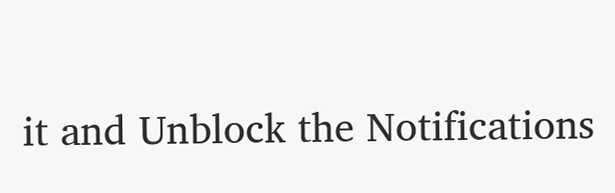it and Unblock the Notifications